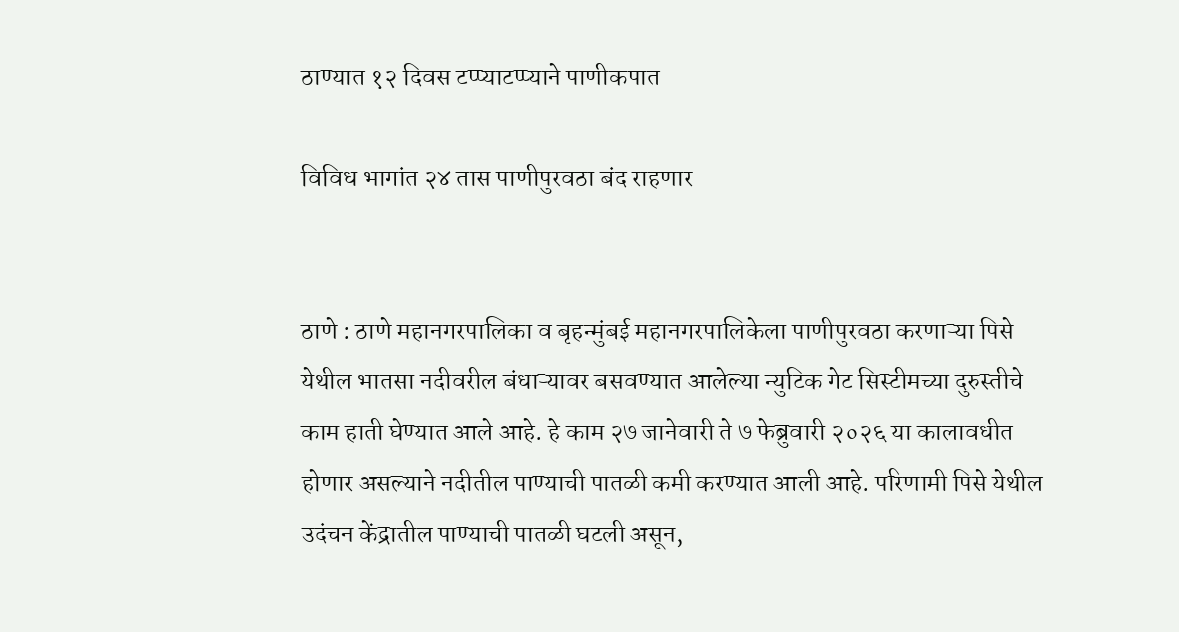ठाण्यात १२ दिवस टप्प्याटप्प्याने पाणीकपात

विविध भागांत २४ तास पाणीपुरवठा बंद राहणार


ठाणे : ठाणे महानगरपालिका व बृहन्मुंबई महानगरपालिकेला पाणीपुरवठा करणाऱ्या पिसे येथील भातसा नदीवरील बंधाऱ्यावर बसवण्यात आलेल्या न्युटिक गेट सिस्टीमच्या दुरुस्तीचे काम हाती घेण्यात आले आहे. हे काम २७ जानेवारी ते ७ फेब्रुवारी २०२६ या कालावधीत होणार असल्याने नदीतील पाण्याची पातळी कमी करण्यात आली आहे. परिणामी पिसे येथील उदंचन केंद्रातील पाण्याची पातळी घटली असून,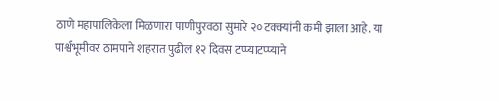ठाणे महापालिकेला मिळणारा पाणीपुरवठा सुमारे २० टक्क्यांनी कमी झाला आहे. या पार्श्वभूमीवर ठामपाने शहरात पुढील १२ दिवस टप्प्याटप्प्याने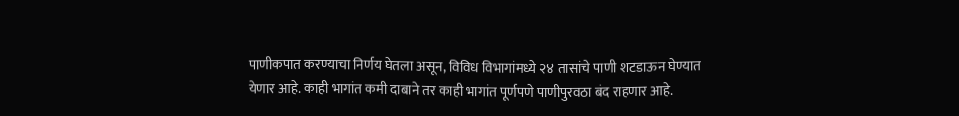पाणीकपात करण्याचा निर्णय घेतला असून, विविध विभागांमध्ये २४ तासांचे पाणी शटडाऊन घेण्यात येणार आहे. काही भागांत कमी दाबाने तर काही भागांत पूर्णपणे पाणीपुरवठा बंद राहणार आहे.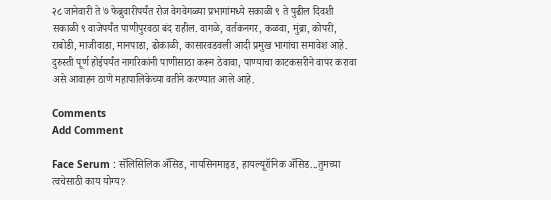२८ जानेवारी ते ७ फेब्रुवारीपर्यंत रोज वेगवेगळ्या प्रभागांमध्ये सकाळी ९ ते पुढील दिवशी सकाळी ९ वाजेपर्यंत पाणीपुरवठा बंद राहील. वागळे, वर्तकनगर, कळवा, मुंब्रा, कोपरी, राबोडी, माजीवाडा, मानपाडा, ढोकाळी, कासारवडवली आदी प्रमुख भागांचा समावेश आहे. दुरुस्ती पूर्ण होईपर्यंत नागरिकांनी पाणीसाठा करून ठेवावा, पाण्याचा काटकसरीने वापर करावा असे आवाहन ठाणे महापालिकेच्या वतीने करण्यात आले आहे.

Comments
Add Comment

Face Serum : सॅलिसिलिक ॲसिड, नायसिनमाइड, हायल्यूरॉनिक ॲसिड...तुमच्या त्वचेसाठी काय योग्य?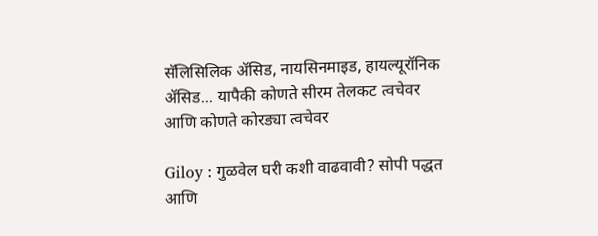सॅलिसिलिक ॲसिड, नायसिनमाइड, हायल्यूरॉनिक ॲसिड... यापैकी कोणते सीरम तेलकट त्वचेवर आणि कोणते कोरड्या त्वचेवर

Giloy : गुळवेल घरी कशी वाढवावी? सोपी पद्धत आणि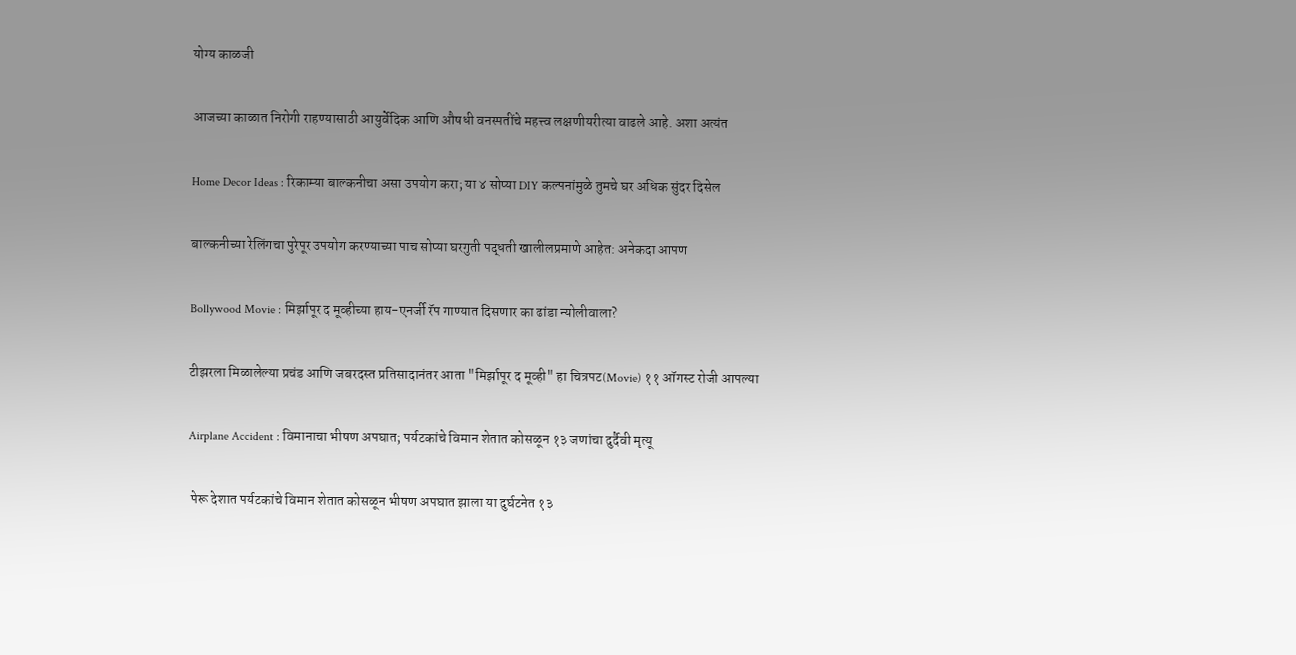योग्य काळजी

आजच्या काळात निरोगी राहण्यासाठी आयुर्वेदिक आणि औषधी वनस्पतींचे महत्त्व लक्षणीयरीत्या वाढले आहे. अशा अत्यंत

Home Decor Ideas : रिकाम्या बाल्कनीचा असा उपयोग करा; या ४ सोप्या DIY कल्पनांमुळे तुमचे घर अधिक सुंदर दिसेल

बाल्कनीच्या रेलिंगचा पुरेपूर उपयोग करण्याच्या पाच सोप्या घरगुती पद्धती खालीलप्रमाणे आहेत: अनेकदा आपण

Bollywood Movie : मिर्झापूर द मूव्हीच्या हाय-एनर्जी रॅप गाण्यात दिसणार का ढांडा न्योलीवाला?

टीझरला मिळालेल्या प्रचंड आणि जबरदस्त प्रतिसादानंतर आता "मिर्झापूर द मूव्ही" हा चित्रपट(Movie) ११ ऑगस्ट रोजी आपल्या

Airplane Accident : विमानाचा भीषण अपघात; पर्यटकांचे विमान शेतात कोसळून १३ जणांचा दुर्दैवी मृत्यू

 पेरू देशात पर्यटकांचे विमान शेतात कोसळून भीषण अपघात झाला या दुर्घटनेत १३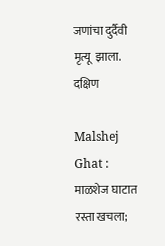जणांचा दुर्दैवी मृत्यू  झाला. दक्षिण

Malshej Ghat : माळशेज घाटात रस्ता खचला;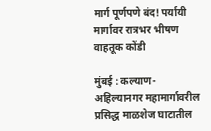मार्ग पूर्णपणे बंद! पर्यायी मार्गावर रात्रभर भीषण वाहतूक कोंडी

मुंबई : कल्याण-अहिल्यानगर महामार्गावरील प्रसिद्ध माळशेज घाटातील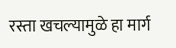रस्ता खचल्यामुळे हा मार्ग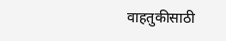वाहतुकीसाठी